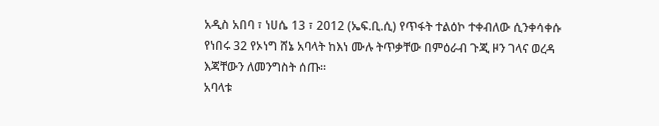አዲስ አበባ ፣ ነሀሴ 13 ፣ 2012 (ኤፍ.ቢ.ሲ) የጥፋት ተልዕኮ ተቀብለው ሲንቀሳቀሱ የነበሩ 32 የኦነግ ሸኔ አባላት ከእነ ሙሉ ትጥቃቸው በምዕራብ ጉጂ ዞን ገላና ወረዳ እጃቸውን ለመንግስት ሰጡ፡፡
አባላቱ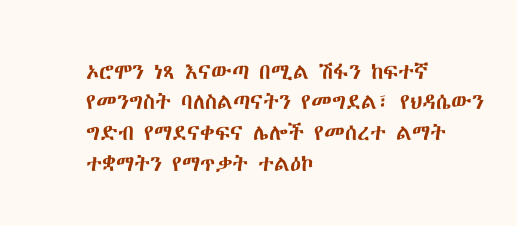ኦሮሞን ነጻ እናውጣ በሚል ሽፋን ከፍተኛ የመንግስት ባለስልጣናትን የመግደል፣ የህዳሴውን ግድብ የማደናቀፍና ሌሎች የመሰረተ ልማት ተቋማትን የማጥቃት ተልዕኮ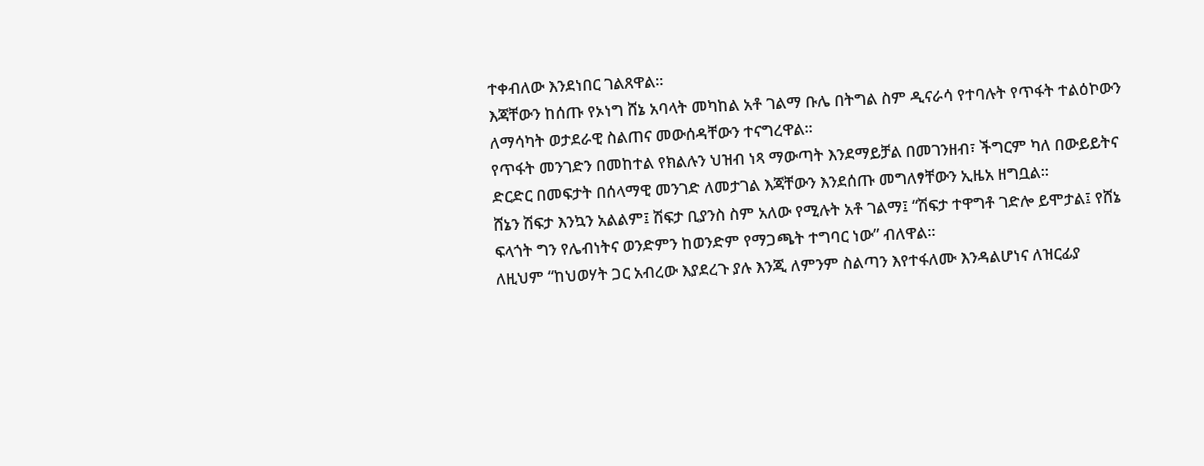ተቀብለው እንደነበር ገልጸዋል፡፡
እጃቸውን ከሰጡ የኦነግ ሸኔ አባላት መካከል አቶ ገልማ ቡሌ በትግል ስም ዲናራሳ የተባሉት የጥፋት ተልዕኮውን ለማሳካት ወታደራዊ ስልጠና መውሰዳቸውን ተናግረዋል፡፡
የጥፋት መንገድን በመከተል የክልሉን ህዝብ ነጻ ማውጣት እንደማይቻል በመገንዘብ፣ ችግርም ካለ በውይይትና ድርድር በመፍታት በሰላማዊ መንገድ ለመታገል እጃቸውን እንደሰጡ መግለፃቸውን ኢዜአ ዘግቧል፡፡
ሸኔን ሽፍታ እንኳን አልልም፤ ሽፍታ ቢያንስ ስም አለው የሚሉት አቶ ገልማ፤ “ሽፍታ ተዋግቶ ገድሎ ይሞታል፤ የሸኔ ፍላጎት ግን የሌብነትና ወንድምን ከወንድም የማጋጫት ተግባር ነው” ብለዋል።
ለዚህም “ከህወሃት ጋር አብረው እያደረጉ ያሉ እንጂ ለምንም ስልጣን እየተፋለሙ እንዳልሆነና ለዝርፊያ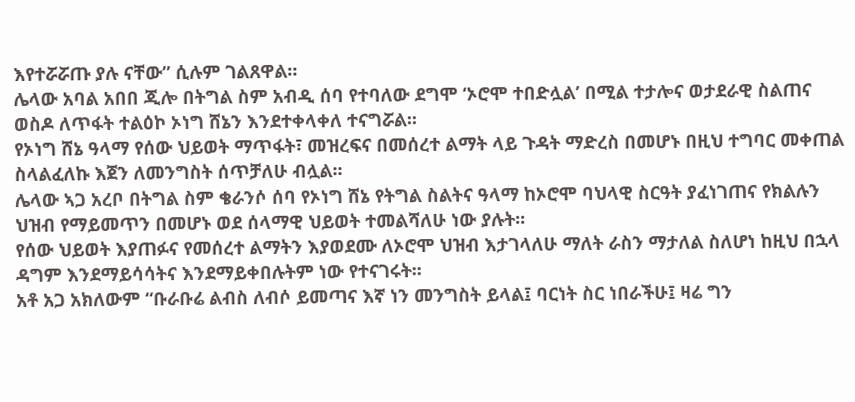እየተሯሯጡ ያሉ ናቸው” ሲሉም ገልጸዋል።
ሌላው አባል አበበ ጂሎ በትግል ስም አብዲ ሰባ የተባለው ደግሞ ‘ኦሮሞ ተበድሏል’ በሚል ተታሎና ወታደራዊ ስልጠና ወስዶ ለጥፋት ተልዕኮ ኦነግ ሸኔን እንደተቀላቀለ ተናግሯል፡፡
የኦነግ ሸኔ ዓላማ የሰው ህይወት ማጥፋት፣ መዝረፍና በመሰረተ ልማት ላይ ጉዳት ማድረስ በመሆኑ በዚህ ተግባር መቀጠል ስላልፈለኩ እጀን ለመንግስት ሰጥቻለሁ ብሏል፡፡
ሌላው ኣጋ አረቦ በትግል ስም ቄራንሶ ሰባ የኦነግ ሸኔ የትግል ስልትና ዓላማ ከኦሮሞ ባህላዊ ስርዓት ያፈነገጠና የክልሉን ህዝብ የማይመጥን በመሆኑ ወደ ሰላማዊ ህይወት ተመልሻለሁ ነው ያሉት፡፡
የሰው ህይወት እያጠፉና የመሰረተ ልማትን እያወደሙ ለኦሮሞ ህዝብ እታገላለሁ ማለት ራስን ማታለል ስለሆነ ከዚህ በኋላ ዳግም እንደማይሳሳትና እንደማይቀበሉትም ነው የተናገሩት፡፡
አቶ አጋ አክለውም “ቡራቡሬ ልብስ ለብሶ ይመጣና እኛ ነን መንግስት ይላል፤ ባርነት ስር ነበራችሁ፤ ዛሬ ግን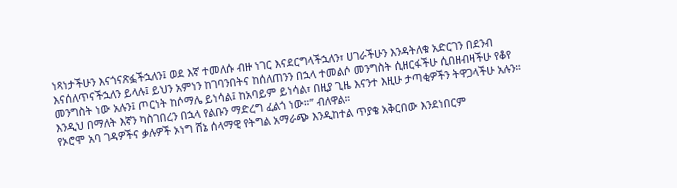ነጻነታችሁን እናጎናጽፏችኋለን፤ ወደ እኛ ተመለሱ ብዙ ነገር እናደርግላችኋለን፣ ሀገራችሁን እንዳትለቁ አድርገን በደንብ እናሰለጥናችኋለን ይላሉ፤ ይህን አምነን ከገባንበትና ከሰለጠንን በኋላ ተመልሶ መንግስት ሲዘርፋችሁ ሲበዘብዛችሁ የቆየ መንግስት ነው አሉን፤ ጦርነት ከሶማሌ ይነሳል፤ ከአባይም ይነሳል፣ በዚያ ጊዜ እናንተ እዚሁ ታጣቂዎችን ትዋጋላችሁ አሉን። እንዲህ በማለት እኛን ካስገበረን በኋላ የልቡን ማድረግ ፈልጎ ነው።” ብለዋል።
የኦሮሞ አባ ገዳዎችና ቃሉዎች ኦነግ ሸኔ ሰላማዊ የትግል አማራጭ እንዲከተል ጥያቄ አቅርበው እንደነበርም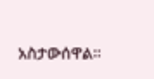አስታውሰዋል፡፡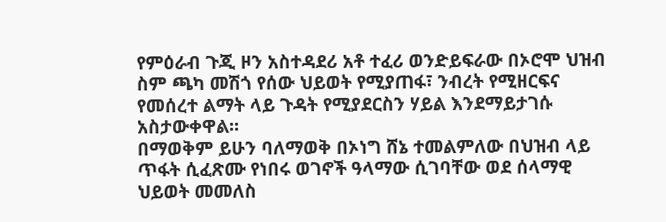የምዕራብ ጉጂ ዞን አስተዳደሪ አቶ ተፈሪ ወንድይፍራው በኦሮሞ ህዝብ ስም ጫካ መሽጎ የሰው ህይወት የሚያጠፋ፣ ንብረት የሚዘርፍና የመሰረተ ልማት ላይ ጉዳት የሚያደርስን ሃይል እንደማይታገሱ አስታውቀዋል፡፡
በማወቅም ይሁን ባለማወቅ በኦነግ ሸኔ ተመልምለው በህዝብ ላይ ጥፋት ሲፈጽሙ የነበሩ ወገኖች ዓላማው ሲገባቸው ወደ ሰላማዊ ህይወት መመለስ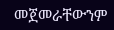መጀመራቸውንም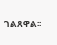ገልጸዋል፡፡